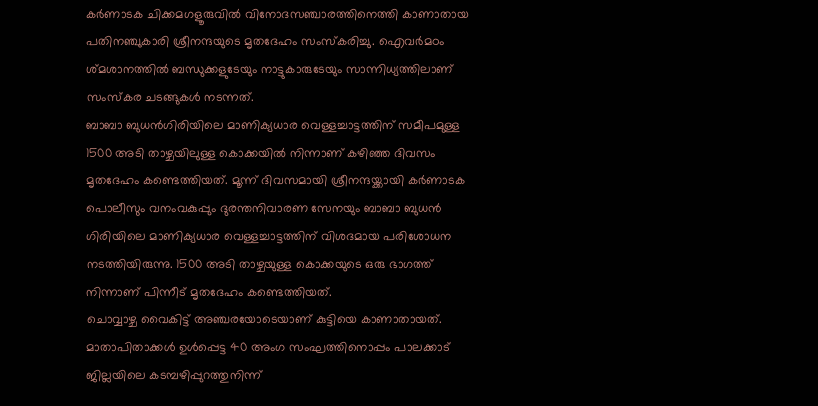കർണാടക ചിക്കമഗളൂരുവിൽ വിനോദസഞ്ചാരത്തിനെത്തി കാണാതായ പതിനഞ്ചുകാരി ശ്രീനന്ദയുടെ മൃതദേഹം സംസ്കരിച്ചു. ഐവർമഠം ശ്മശാനത്തിൽ ബന്ധുക്കളുടേയും നാട്ടുകാരുടേയും സാന്നിധ്യത്തിലാണ് സംസ്കര ചടങ്ങുകൾ നടന്നത്.
ബാബാ ബുധൻഗിരിയിലെ മാണിക്യധാര വെള്ളച്ചാട്ടത്തിന് സമീപമുള്ള 1500 അടി താഴ്ചയിലുള്ള കൊക്കയിൽ നിന്നാണ് കഴിഞ്ഞ ദിവസം മൃതദേഹം കണ്ടെത്തിയത്. മൂന്ന് ദിവസമായി ശ്രീനന്ദയ്ക്കായി കർണാടക പൊലീസും വനംവകുപ്പും ദുരന്തനിവാരണ സേനയും ബാബാ ബുധൻ ഗിരിയിലെ മാണിക്യധാര വെള്ളച്ചാട്ടത്തിന് വിശദമായ പരിശോധന നടത്തിയിരുന്നു. 1500 അടി താഴ്ചയുള്ള കൊക്കയുടെ ഒരു ഭാഗത്ത് നിന്നാണ് പിന്നീട് മൃതദേഹം കണ്ടെത്തിയത്.
ചൊവ്വാഴ്ച വൈകിട്ട് അഞ്ചരയോടെയാണ് കുട്ടിയെ കാണാതായത്. മാതാപിതാക്കൾ ഉൾപ്പെട്ട 40 അംഗ സംഘത്തിനൊപ്പം പാലക്കാട് ജില്ലയിലെ കടമ്പഴിപ്പുറത്തുനിന്ന്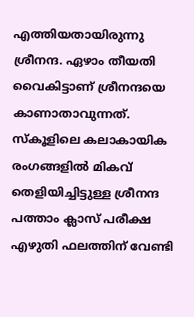എത്തിയതായിരുന്നു ശ്രീനന്ദ. ഏഴാം തീയതി വൈകിട്ടാണ് ശ്രീനന്ദയെ കാണാതാവുന്നത്. സ്കൂളിലെ കലാകായിക രംഗങ്ങളിൽ മികവ് തെളിയിച്ചിട്ടുള്ള ശ്രീനന്ദ പത്താം ക്ലാസ് പരീക്ഷ എഴുതി ഫലത്തിന് വേണ്ടി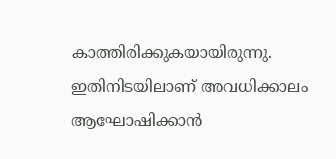കാത്തിരിക്കുകയായിരുന്നു. ഇതിനിടയിലാണ് അവധിക്കാലം ആഘോഷിക്കാൻ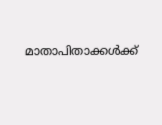മാതാപിതാക്കൾക്ക്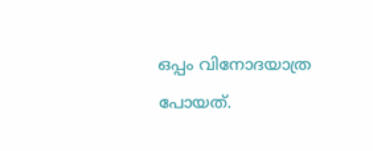ഒപ്പം വിനോദയാത്ര പോയത്.